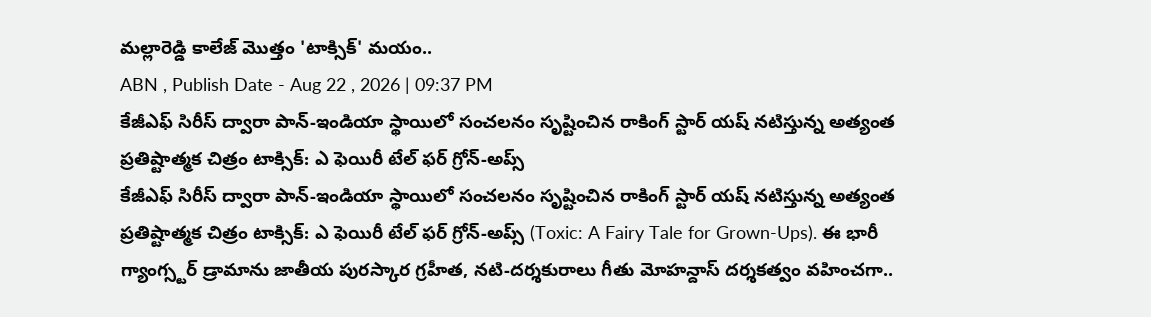మల్లారెడ్డి కాలేజ్ మొత్తం 'టాక్సిక్' మయం..
ABN , Publish Date - Aug 22 , 2026 | 09:37 PM
కేజీఎఫ్ సిరీస్ ద్వారా పాన్-ఇండియా స్థాయిలో సంచలనం సృష్టించిన రాకింగ్ స్టార్ యష్ నటిస్తున్న అత్యంత ప్రతిష్టాత్మక చిత్రం టాక్సిక్: ఎ ఫెయిరీ టేల్ ఫర్ గ్రోన్-అప్స్
కేజీఎఫ్ సిరీస్ ద్వారా పాన్-ఇండియా స్థాయిలో సంచలనం సృష్టించిన రాకింగ్ స్టార్ యష్ నటిస్తున్న అత్యంత ప్రతిష్టాత్మక చిత్రం టాక్సిక్: ఎ ఫెయిరీ టేల్ ఫర్ గ్రోన్-అప్స్ (Toxic: A Fairy Tale for Grown-Ups). ఈ భారీ గ్యాంగ్స్టర్ డ్రామాను జాతీయ పురస్కార గ్రహీత, నటి-దర్శకురాలు గీతు మోహన్దాస్ దర్శకత్వం వహించగా..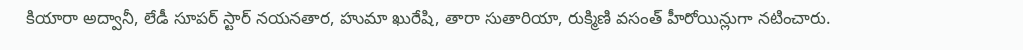కియారా అద్వానీ, లేడీ సూపర్ స్టార్ నయనతార, హుమా ఖురేషి, తారా సుతారియా, రుక్మిణి వసంత్ హీరోయిన్లుగా నటించారు.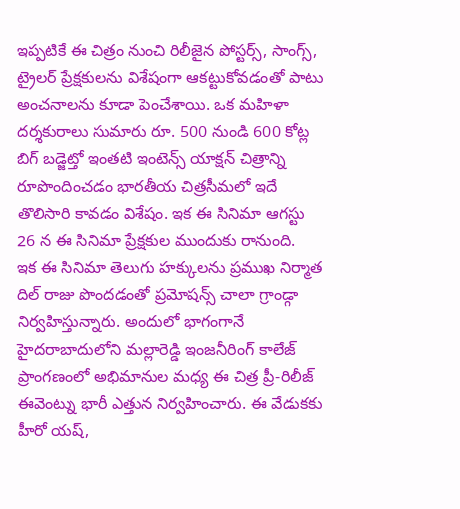ఇప్పటికే ఈ చిత్రం నుంచి రిలీజైన పోస్టర్స్, సాంగ్స్, ట్రైలర్ ప్రేక్షకులను విశేషంగా ఆకట్టుకోవడంతో పాటు అంచనాలను కూడా పెంచేశాయి. ఒక మహిళా దర్శకురాలు సుమారు రూ. 500 నుండి 600 కోట్ల బిగ్ బడ్జెట్తో ఇంతటి ఇంటెన్స్ యాక్షన్ చిత్రాన్ని రూపొందించడం భారతీయ చిత్రసీమలో ఇదే తొలిసారి కావడం విశేషం. ఇక ఈ సినిమా ఆగస్టు 26 న ఈ సినిమా ప్రేక్షకుల ముందుకు రానుంది.
ఇక ఈ సినిమా తెలుగు హక్కులను ప్రముఖ నిర్మాత దిల్ రాజు పొందడంతో ప్రమోషన్స్ చాలా గ్రాండ్గా నిర్వహిస్తున్నారు. అందులో భాగంగానే హైదరాబాదులోని మల్లారెడ్డి ఇంజనీరింగ్ కాలేజ్ ప్రాంగణంలో అభిమానుల మధ్య ఈ చిత్ర ప్రీ-రిలీజ్ ఈవెంట్ను భారీ ఎత్తున నిర్వహించారు. ఈ వేడుకకు హీరో యష్,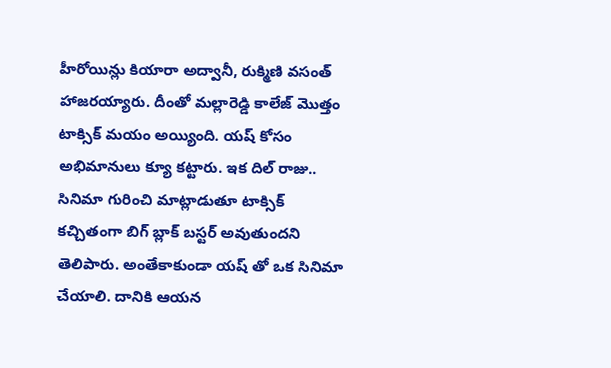హీరోయిన్లు కియారా అద్వానీ, రుక్మిణి వసంత్ హాజరయ్యారు. దీంతో మల్లారెడ్డి కాలేజ్ మొత్తం టాక్సిక్ మయం అయ్యింది. యష్ కోసం అభిమానులు క్యూ కట్టారు. ఇక దిల్ రాజు.. సినిమా గురించి మాట్లాడుతూ టాక్సిక్ కచ్చితంగా బిగ్ బ్లాక్ బస్టర్ అవుతుందని తెలిపారు. అంతేకాకుండా యష్ తో ఒక సినిమా చేయాలి. దానికి ఆయన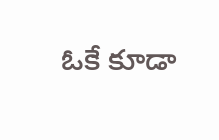ఓకే కూడా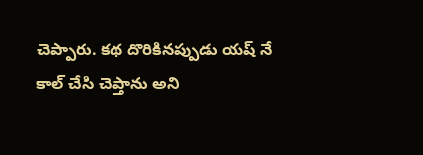చెప్పారు. కథ దొరికినప్పుడు యష్ నే కాల్ చేసి చెప్తాను అని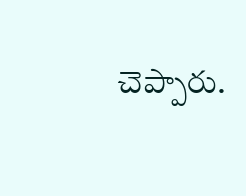చెప్పారు.